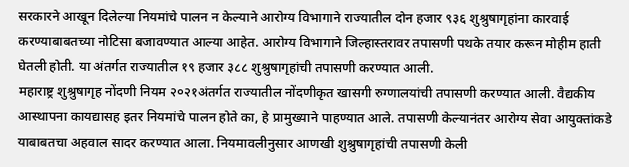सरकारने आखून दिलेल्या नियमांचे पालन न केल्याने आरोग्य विभागाने राज्यातील दोन हजार ९३६ शुश्रुषागृहांना कारवाई करण्याबाबतच्या नोटिसा बजावण्यात आल्या आहेत. आरोग्य विभागाने जिल्हास्तरावर तपासणी पथके तयार करून मोहीम हाती घेतली होती. या अंतर्गत राज्यातील १९ हजार ३८८ शुश्रुषागृहांची तपासणी करण्यात आली.
महाराष्ट्र शुश्रुषागृह नोंदणी नियम २०२१अंतर्गत राज्यातील नोंदणीकृत खासगी रुग्णालयांची तपासणी करण्यात आली. वैद्यकीय आस्थापना कायद्यासह इतर नियमांचे पालन होते का, हे प्रामुख्याने पाहण्यात आले. तपासणी केल्यानंतर आरोग्य सेवा आयुक्तांकडे याबाबतचा अहवाल सादर करण्यात आला. नियमावलीनुसार आणखी शुश्रुषागृहांची तपासणी केली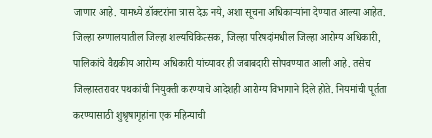जाणार आहे. यामध्ये डॉक्टरांना त्रास देऊ नये, अशा सूचना अधिकाऱ्यांना देण्यात आल्या आहेत.
जिल्हा रुग्णालयातील जिल्हा शल्यचिकित्सक, जिल्हा परिषदांमधील जिल्हा आरोग्य अधिकारी, पालिकांचे वैद्यकीय आरोग्य अधिकारी यांच्यावर ही जबाबदारी सोपवण्यात आली आहे. तसेच जिल्हास्तरावर पथकांची नियुक्ती करण्याचे आदेशही आरोग्य विभागाने दिले होते. नियमांची पूर्तता करण्यासाठी शुश्रृषागृहांना एक महिन्याची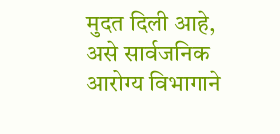मुदत दिली आहे, असे सार्वजनिक आरोग्य विभागाने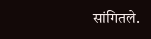सांगितले.